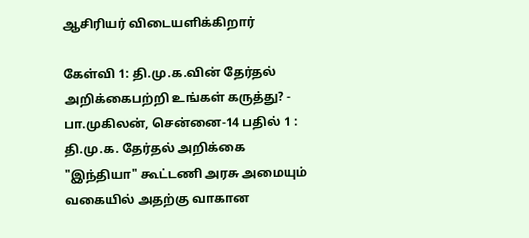ஆசிரியர் விடையளிக்கிறார்

கேள்வி 1: தி.மு.க.வின் தேர்தல் அறிக்கைபற்றி உங்கள் கருத்து? - பா.முகிலன், சென்னை-14 பதில் 1 : தி.மு.க. தேர்தல் அறிக்கை "இந்தியா" கூட்டணி அரசு அமையும் வகையில் அதற்கு வாகான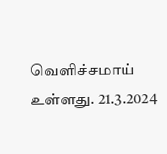வெளிச்சமாய் உள்ளது. 21.3.2024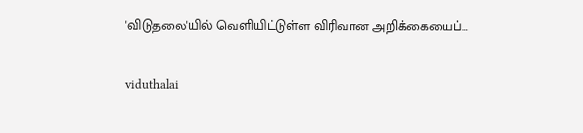'விடுதலை'யில் வெளியிட்டுள்ள விரிவான அறிக்கையைப்…

viduthalai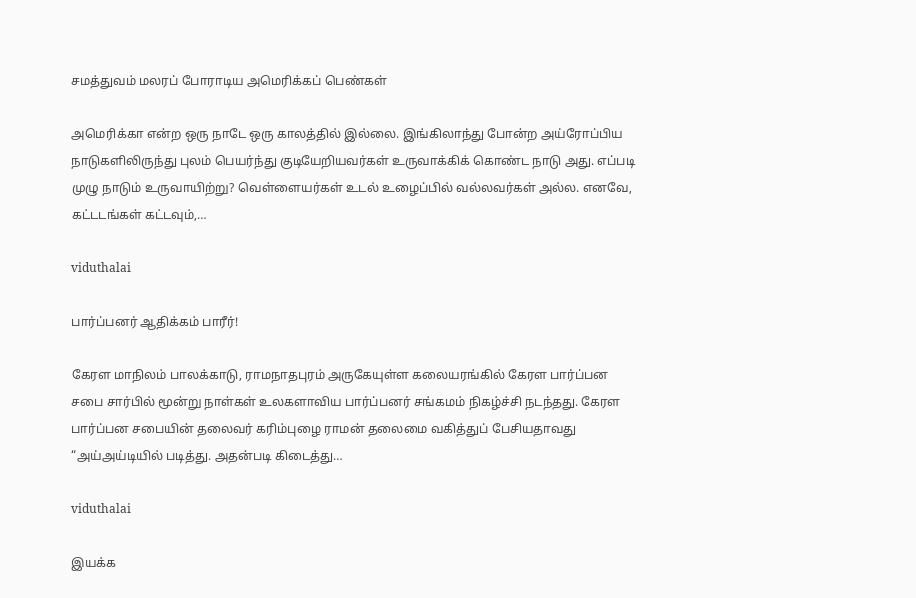சமத்துவம் மலரப் போராடிய அமெரிக்கப் பெண்கள்

அமெரிக்கா என்ற ஒரு நாடே ஒரு காலத்தில் இல்லை. இங்கிலாந்து போன்ற அய்ரோப்பிய நாடுகளிலிருந்து புலம் பெயர்ந்து குடியேறியவர்கள் உருவாக்கிக் கொண்ட நாடு அது. எப்படி முழு நாடும் உருவாயிற்று? வெள்ளையர்கள் உடல் உழைப்பில் வல்லவர்கள் அல்ல. எனவே, கட்டடங்கள் கட்டவும்,…

viduthalai

பார்ப்பனர் ஆதிக்கம் பாரீர்!

கேரள மாநிலம் பாலக்காடு, ராமநாதபுரம் அருகேயுள்ள கலையரங்கில் கேரள பார்ப்பன சபை சார்பில் மூன்று நாள்கள் உலகளாவிய பார்ப்பனர் சங்கமம் நிகழ்ச்சி நடந்தது. கேரள பார்ப்பன சபையின் தலைவர் கரிம்புழை ராமன் தலைமை வகித்துப் பேசியதாவது “அய்அய்டியில் படித்து. அதன்படி கிடைத்து…

viduthalai

இயக்க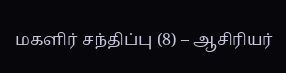மகளிர் சந்திப்பு (8) – ஆசிரியர்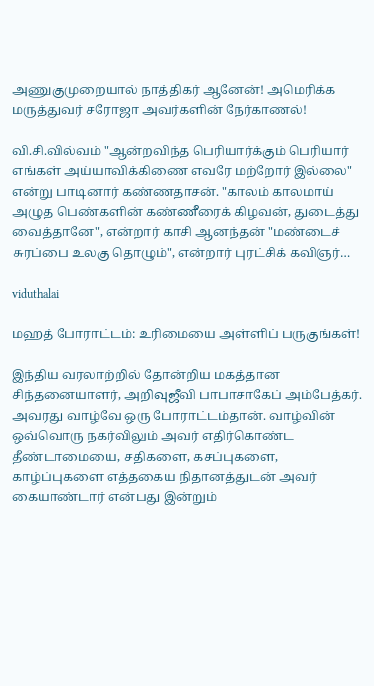அணுகுமுறையால் நாத்திகர் ஆனேன்! அமெரிக்க மருத்துவர் சரோஜா அவர்களின் நேர்காணல்!

வி.சி.வில்வம் "ஆன்றவிந்த பெரியார்க்கும் பெரியார் எங்கள் அய்யாவிக்கிணை எவரே மற்றோர் இல்லை" என்று பாடினார் கண்ணதாசன். "காலம் காலமாய் அழுத பெண்களின் கண்ணீரைக் கிழவன், துடைத்து வைத்தானே", என்றார் காசி ஆனந்தன் "மண்டைச் சுரப்பை உலகு தொழும்", என்றார் புரட்சிக் கவிஞர்…

viduthalai

மஹத் போராட்டம்: உரிமையை அள்ளிப் பருகுங்கள்!

இந்திய வரலாற்றில் தோன்றிய மகத்தான சிந்தனையாளர், அறிவுஜீவி பாபாசாகேப் அம்பேத்கர். அவரது வாழ்வே ஒரு போராட்டம்தான். வாழ்வின் ஒவ்வொரு நகர்விலும் அவர் எதிர்கொண்ட தீண்டாமையை, சதிகளை, கசப்புகளை, காழ்ப்புகளை எத்தகைய நிதானத்துடன் அவர் கையாண்டார் என்பது இன்றும்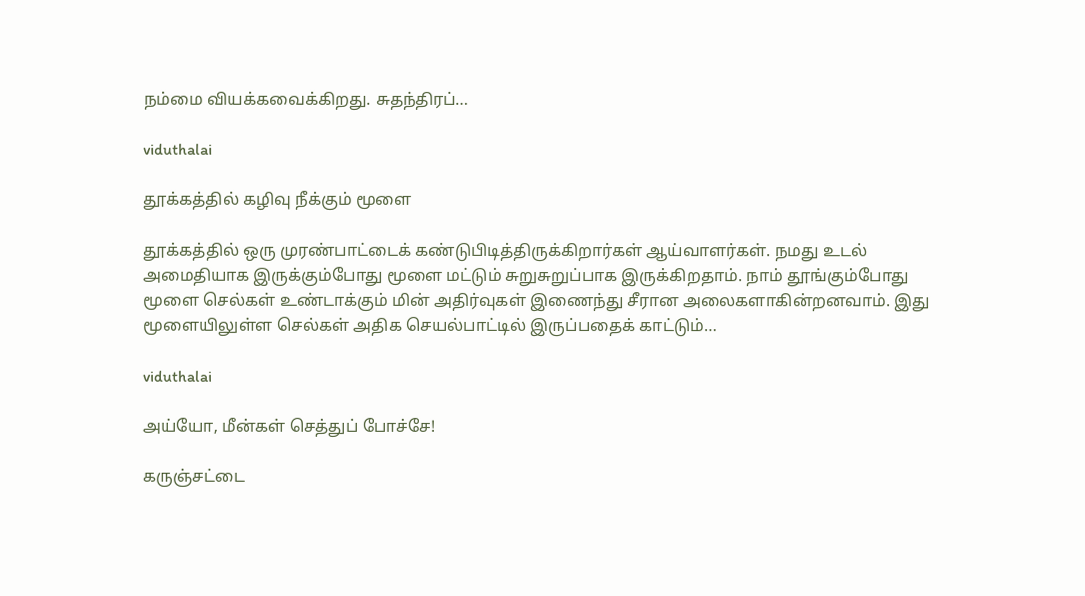நம்மை வியக்கவைக்கிறது. சுதந்திரப்…

viduthalai

தூக்கத்தில் கழிவு நீக்கும் மூளை

தூக்கத்தில் ஒரு முரண்பாட்டைக் கண்டுபிடித்திருக்கிறார்கள் ஆய்வாளர்கள். நமது உடல் அமைதியாக இருக்கும்போது மூளை மட்டும் சுறுசுறுப்பாக இருக்கிறதாம். நாம் தூங்கும்போது மூளை செல்கள் உண்டாக்கும் மின் அதிர்வுகள் இணைந்து சீரான அலைகளாகின்றனவாம். இது மூளையிலுள்ள செல்கள் அதிக செயல்பாட்டில் இருப்பதைக் காட்டும்…

viduthalai

அய்யோ, மீன்கள் செத்துப் போச்சே!

கருஞ்சட்டை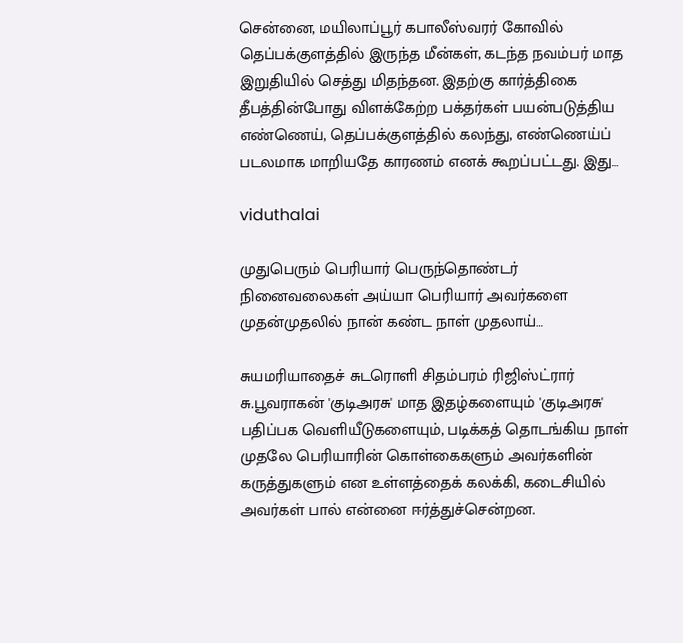சென்னை, மயிலாப்பூர் கபாலீஸ்வரர் கோவில் தெப்பக்குளத்தில் இருந்த மீன்கள், கடந்த நவம்பர் மாத இறுதியில் செத்து மிதந்தன. இதற்கு கார்த்திகை தீபத்தின்போது விளக்கேற்ற பக்தர்கள் பயன்படுத்திய எண்ணெய், தெப்பக்குளத்தில் கலந்து, எண்ணெய்ப் படலமாக மாறியதே காரணம் எனக் கூறப்பட்டது. இது…

viduthalai

முதுபெரும் பெரியார் பெருந்தொண்டர் நினைவலைகள் அய்யா பெரியார் அவர்களை முதன்முதலில் நான் கண்ட நாள் முதலாய்…

சுயமரியாதைச் சுடரொளி சிதம்பரம் ரிஜிஸ்ட்ரார் சு.பூவராகன் 'குடிஅரசு' மாத இதழ்களையும் 'குடிஅரசு' பதிப்பக வெளியீடுகளையும், படிக்கத் தொடங்கிய நாள் முதலே பெரியாரின் கொள்கைகளும் அவர்களின் கருத்துகளும் என உள்ளத்தைக் கலக்கி, கடைசியில் அவர்கள் பால் என்னை ஈர்த்துச்சென்றன.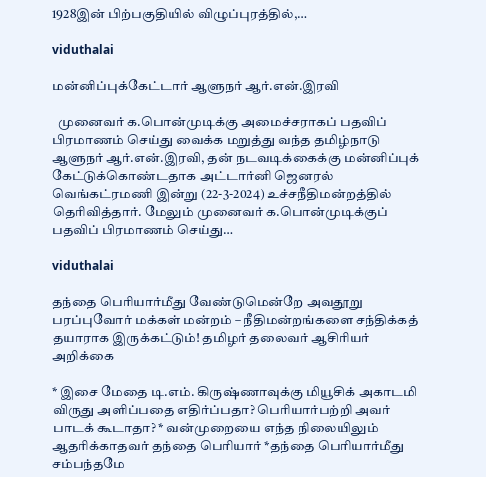1928இன் பிற்பகுதியில் விழுப்புரத்தில்,…

viduthalai

மன்னிப்புக்கேட்டார் ஆளுநர் ஆர்.என்.இரவி

  முனைவர் க.பொன்முடிக்கு அமைச்சராகப் பதவிப் பிரமாணம் செய்து வைக்க மறுத்து வந்த தமிழ்நாடு ஆளுநர் ஆர்.என்.இரவி, தன் நடவடிக்கைக்கு மன்னிப்புக் கேட்டுக்கொண்டதாக அட்டார்னி ஜெனரல் வெங்கட்ரமணி இன்று (22-3-2024) உச்சநீதிமன்றத்தில் தெரிவித்தார். மேலும் முனைவர் க.பொன்முடிக்குப் பதவிப் பிரமாணம் செய்து…

viduthalai

தந்தை பெரியார்மீது வேண்டுமென்றே அவதூறு பரப்புவோர் மக்கள் மன்றம் – நீதிமன்றங்களை சந்திக்கத் தயாராக இருக்கட்டும்! தமிழர் தலைவர் ஆசிரியர் அறிக்கை

* இசை மேதை டி.எம். கிருஷ்ணாவுக்கு மியூசிக் அகாடமி விருது அளிப்பதை எதிர்ப்பதா? பெரியார்பற்றி அவர் பாடக் கூடாதா? * வன்முறையை எந்த நிலையிலும் ஆதரிக்காதவர் தந்தை பெரியார் *தந்தை பெரியார்மீது சம்பந்தமே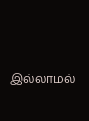இல்லாமல்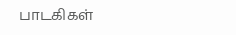பாடகிகள்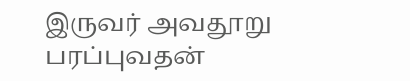இருவர் அவதூறு பரப்புவதன்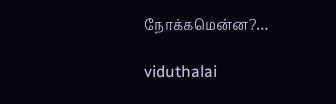நோக்கமென்ன?…

viduthalai